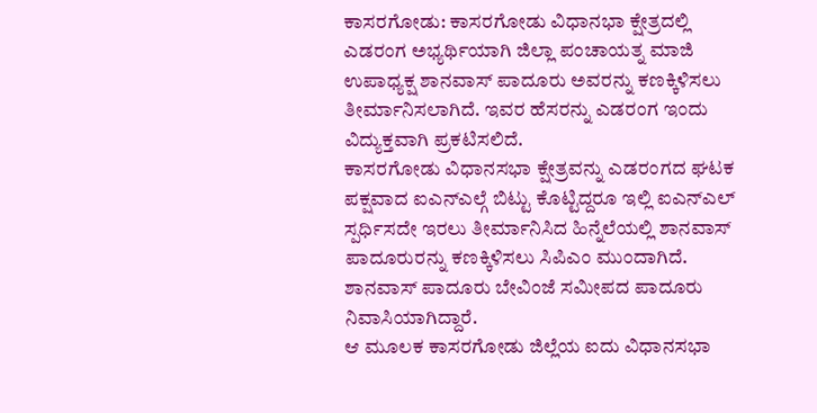ಕಾಸರಗೋಡು: ಕಾಸರಗೋಡು ವಿಧಾನಭಾ ಕ್ಷೇತ್ರದಲ್ಲಿ ಎಡರಂಗ ಅಭ್ಯರ್ಥಿಯಾಗಿ ಜಿಲ್ಲಾ ಪಂಚಾಯತ್ನ ಮಾಜಿ ಉಪಾಧ್ಯಕ್ಷ ಶಾನವಾಸ್ ಪಾದೂರು ಅವರನ್ನು ಕಣಕ್ಕಿಳಿಸಲು ತೀರ್ಮಾನಿಸಲಾಗಿದೆ. ಇವರ ಹೆಸರನ್ನು ಎಡರಂಗ ಇಂದು ವಿದ್ಯುಕ್ತವಾಗಿ ಪ್ರಕಟಿಸಲಿದೆ.
ಕಾಸರಗೋಡು ವಿಧಾನಸಭಾ ಕ್ಷೇತ್ರವನ್ನು ಎಡರಂಗದ ಘಟಕ ಪಕ್ಷವಾದ ಐಎನ್ಎಲ್ಗೆ ಬಿಟ್ಟು ಕೊಟ್ಟಿದ್ದರೂ ಇಲ್ಲಿ ಐಎನ್ಎಲ್ ಸ್ಪರ್ಧಿಸದೇ ಇರಲು ತೀರ್ಮಾನಿಸಿದ ಹಿನ್ನೆಲೆಯಲ್ಲಿ ಶಾನವಾಸ್ ಪಾದೂರುರನ್ನು ಕಣಕ್ಕಿಳಿಸಲು ಸಿಪಿಎಂ ಮುಂದಾಗಿದೆ. ಶಾನವಾಸ್ ಪಾದೂರು ಬೇವಿಂಜೆ ಸಮೀಪದ ಪಾದೂರು ನಿವಾಸಿಯಾಗಿದ್ದಾರೆ.
ಆ ಮೂಲಕ ಕಾಸರಗೋಡು ಜಿಲ್ಲೆಯ ಐದು ವಿಧಾನಸಭಾ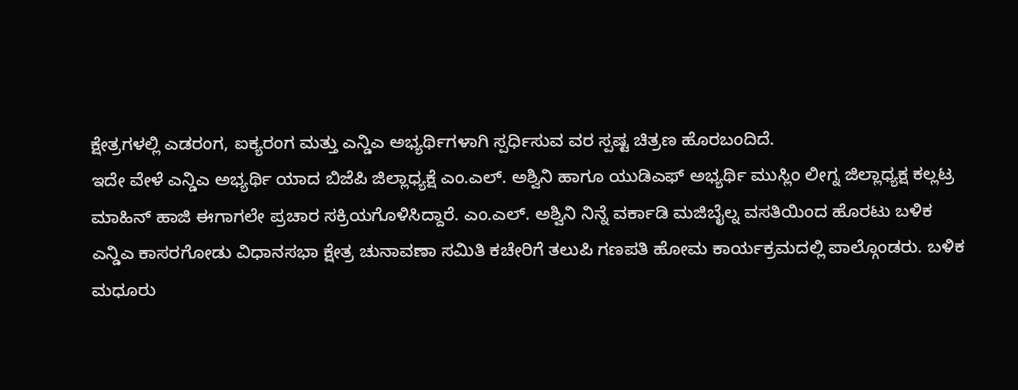ಕ್ಷೇತ್ರಗಳಲ್ಲಿ ಎಡರಂಗ, ಐಕ್ಯರಂಗ ಮತ್ತು ಎನ್ಡಿಎ ಅಭ್ಯರ್ಥಿಗಳಾಗಿ ಸ್ಪರ್ಧಿಸುವ ವರ ಸ್ಪಷ್ಟ ಚಿತ್ರಣ ಹೊರಬಂದಿದೆ.
ಇದೇ ವೇಳೆ ಎನ್ಡಿಎ ಅಭ್ಯರ್ಥಿ ಯಾದ ಬಿಜೆಪಿ ಜಿಲ್ಲಾಧ್ಯಕ್ಷೆ ಎಂ.ಎಲ್. ಅಶ್ವಿನಿ ಹಾಗೂ ಯುಡಿಎಫ್ ಅಭ್ಯರ್ಥಿ ಮುಸ್ಲಿಂ ಲೀಗ್ನ ಜಿಲ್ಲಾಧ್ಯಕ್ಷ ಕಲ್ಲಟ್ರ ಮಾಹಿನ್ ಹಾಜಿ ಈಗಾಗಲೇ ಪ್ರಚಾರ ಸಕ್ರಿಯಗೊಳಿಸಿದ್ದಾರೆ. ಎಂ.ಎಲ್. ಅಶ್ವಿನಿ ನಿನ್ನೆ ವರ್ಕಾಡಿ ಮಜಿಬೈಲ್ನ ವಸತಿಯಿಂದ ಹೊರಟು ಬಳಿಕ ಎನ್ಡಿಎ ಕಾಸರಗೋಡು ವಿಧಾನಸಭಾ ಕ್ಷೇತ್ರ ಚುನಾವಣಾ ಸಮಿತಿ ಕಚೇರಿಗೆ ತಲುಪಿ ಗಣಪತಿ ಹೋಮ ಕಾರ್ಯಕ್ರಮದಲ್ಲಿ ಪಾಲ್ಗೊಂಡರು. ಬಳಿಕ ಮಧೂರು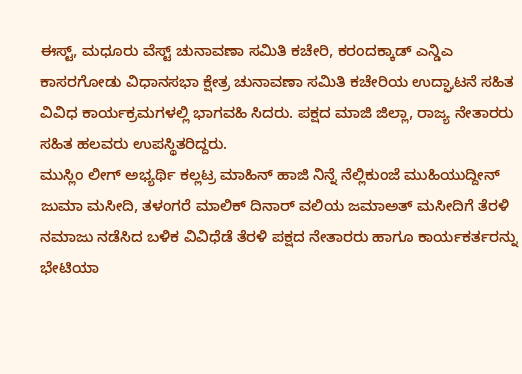ಈಸ್ಟ್, ಮಧೂರು ವೆಸ್ಟ್ ಚುನಾವಣಾ ಸಮಿತಿ ಕಚೇರಿ, ಕರಂದಕ್ಕಾಡ್ ಎನ್ಡಿಎ ಕಾಸರಗೋಡು ವಿಧಾನಸಭಾ ಕ್ಷೇತ್ರ ಚುನಾವಣಾ ಸಮಿತಿ ಕಚೇರಿಯ ಉದ್ಘಾಟನೆ ಸಹಿತ ವಿವಿಧ ಕಾರ್ಯಕ್ರಮಗಳಲ್ಲಿ ಭಾಗವಹಿ ಸಿದರು. ಪಕ್ಷದ ಮಾಜಿ ಜಿಲ್ಲಾ, ರಾಜ್ಯ ನೇತಾರರು ಸಹಿತ ಹಲವರು ಉಪಸ್ಥಿತರಿದ್ದರು.
ಮುಸ್ಲಿಂ ಲೀಗ್ ಅಭ್ಯರ್ಥಿ ಕಲ್ಲಟ್ರ ಮಾಹಿನ್ ಹಾಜಿ ನಿನ್ನೆ ನೆಲ್ಲಿಕುಂಜೆ ಮುಹಿಯುದ್ದೀನ್ ಜುಮಾ ಮಸೀದಿ, ತಳಂಗರೆ ಮಾಲಿಕ್ ದಿನಾರ್ ವಲಿಯ ಜಮಾಅತ್ ಮಸೀದಿಗೆ ತೆರಳಿ ನಮಾಜು ನಡೆಸಿದ ಬಳಿಕ ವಿವಿಧೆಡೆ ತೆರಳಿ ಪಕ್ಷದ ನೇತಾರರು ಹಾಗೂ ಕಾರ್ಯಕರ್ತರನ್ನು ಭೇಟಿಯಾ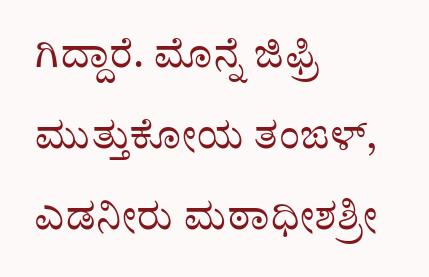ಗಿದ್ದಾರೆ. ಮೊನ್ನೆ ಜಿಫ್ರಿ ಮುತ್ತುಕೋಯ ತಂಙಳ್, ಎಡನೀರು ಮಠಾಧೀಶಶ್ರೀ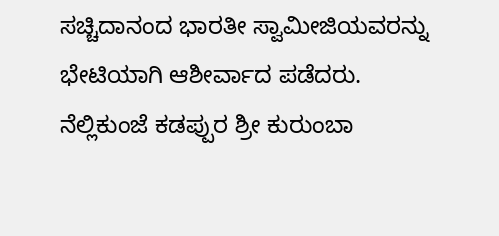ಸಚ್ಚಿದಾನಂದ ಭಾರತೀ ಸ್ವಾಮೀಜಿಯವರನ್ನು ಭೇಟಿಯಾಗಿ ಆಶೀರ್ವಾದ ಪಡೆದರು. ನೆಲ್ಲಿಕುಂಜೆ ಕಡಪ್ಪುರ ಶ್ರೀ ಕುರುಂಬಾ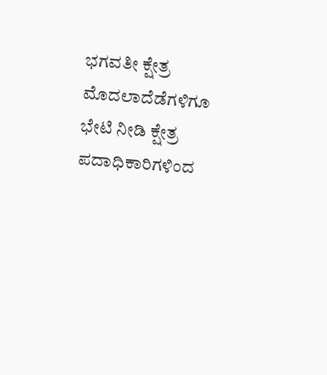ಭಗವತೀ ಕ್ಷೇತ್ರ ಮೊದಲಾದೆಡೆಗಳಿಗೂ ಭೇಟಿ ನೀಡಿ ಕ್ಷೇತ್ರ ಪದಾಧಿಕಾರಿಗಳಿಂದ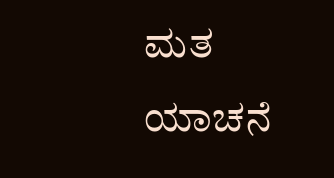ಮತ ಯಾಚನೆ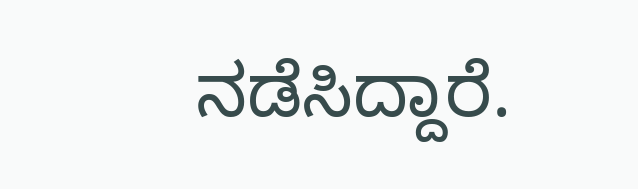ನಡೆಸಿದ್ದಾರೆ.